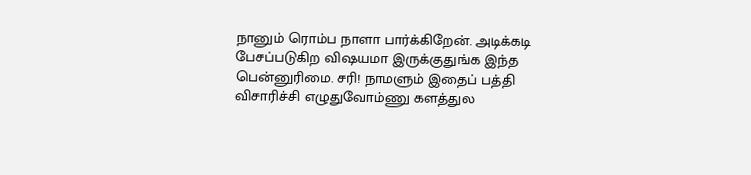நானும் ரொம்ப நாளா பார்க்கிறேன். அடிக்கடி பேசப்படுகிற விஷயமா இருக்குதுங்க இந்த பென்னுரிமை. சரி! நாமளும் இதைப் பத்தி விசாரிச்சி எழுதுவோம்ணு களத்துல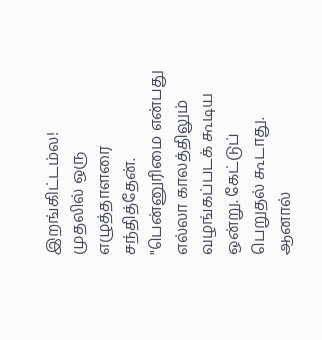இறங்கிட்டம்ல!
முதலில் ஒரு எழுத்தாளரை சந்தித்தேன்.
"பென்னுரிமை என்பது எல்லா காலத்திலும் வழங்கப்படக் கூடிய ஒன்று. கேட்டுப் பெறுதல் கூடாது. ஆனால்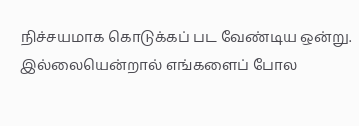நிச்சயமாக கொடுக்கப் பட வேண்டிய ஒன்று. இல்லையென்றால் எங்களைப் போல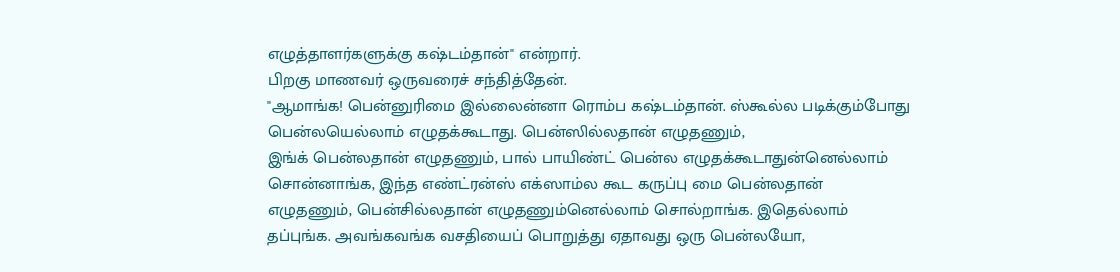எழுத்தாளர்களுக்கு கஷ்டம்தான்" என்றார்.
பிறகு மாணவர் ஒருவரைச் சந்தித்தேன்.
"ஆமாங்க! பென்னுரிமை இல்லைன்னா ரொம்ப கஷ்டம்தான். ஸ்கூல்ல படிக்கும்போது பென்லயெல்லாம் எழுதக்கூடாது. பென்ஸில்லதான் எழுதணும்,
இங்க் பென்லதான் எழுதணும், பால் பாயிண்ட் பென்ல எழுதக்கூடாதுன்னெல்லாம் சொன்னாங்க, இந்த எண்ட்ரன்ஸ் எக்ஸாம்ல கூட கருப்பு மை பென்லதான் எழுதணும், பென்சில்லதான் எழுதணும்னெல்லாம் சொல்றாங்க. இதெல்லாம் தப்புங்க. அவங்கவங்க வசதியைப் பொறுத்து ஏதாவது ஒரு பென்லயோ,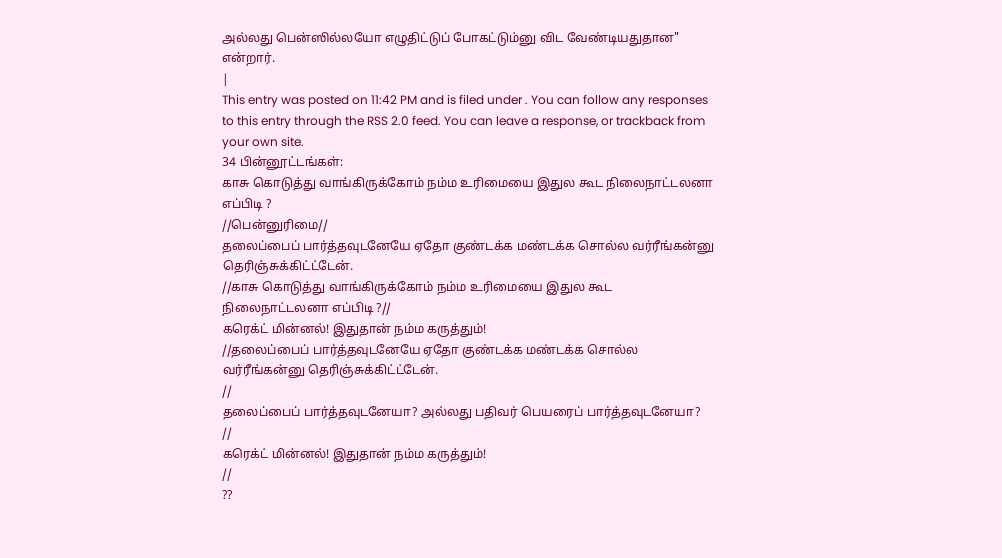அல்லது பென்ஸில்லயோ எழுதிட்டுப் போகட்டும்னு விட வேண்டியதுதான"
என்றார்.
|
This entry was posted on 11:42 PM and is filed under . You can follow any responses to this entry through the RSS 2.0 feed. You can leave a response, or trackback from your own site.
34 பின்னூட்டங்கள்:
காசு கொடுத்து வாங்கிருக்கோம் நம்ம உரிமையை இதுல கூட நிலைநாட்டலனா எப்பிடி ?
//பென்னுரிமை//
தலைப்பைப் பார்த்தவுடனேயே ஏதோ குண்டக்க மண்டக்க சொல்ல வர்ரீங்கன்னு தெரிஞ்சுக்கிட்ட்டேன்.
//காசு கொடுத்து வாங்கிருக்கோம் நம்ம உரிமையை இதுல கூட நிலைநாட்டலனா எப்பிடி ?//
கரெக்ட் மின்னல்! இதுதான் நம்ம கருத்தும்!
//தலைப்பைப் பார்த்தவுடனேயே ஏதோ குண்டக்க மண்டக்க சொல்ல வர்ரீங்கன்னு தெரிஞ்சுக்கிட்ட்டேன்.
//
தலைப்பைப் பார்த்தவுடனேயா? அல்லது பதிவர் பெயரைப் பார்த்தவுடனேயா?
//
கரெக்ட் மின்னல்! இதுதான் நம்ம கருத்தும்!
//
??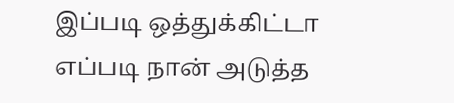இப்படி ஒத்துக்கிட்டா எப்படி நான் அடுத்த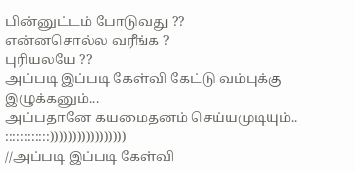பின்னுட்டம் போடுவது ??
என்னசொல்ல வரீங்க ?
புரியலயே ??
அப்படி இப்படி கேள்வி கேட்டு வம்புக்கு இழுக்கனும்...
அப்பதானே கயமைதனம் செய்யமுடியும்..
::::::::::::)))))))))))))))))
//அப்படி இப்படி கேள்வி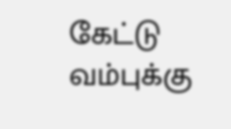கேட்டு வம்புக்கு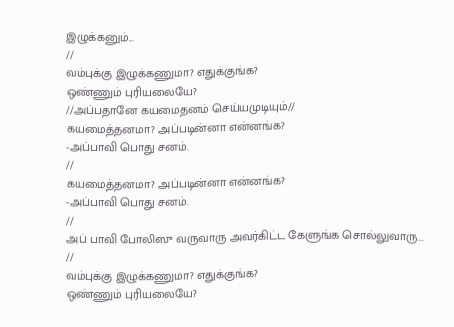இழுக்கனும்...
//
வம்புக்கு இழுக்கணுமா? எதுக்குங்க?
ஒண்ணும் புரியலையே?
//அப்பதானே கயமைதனம் செய்யமுடியும்//
கயமைத்தனமா? அப்படின்னா என்னங்க?
-அப்பாவி பொது சனம்.
//
கயமைத்தனமா? அப்படின்னா என்னங்க?
-அப்பாவி பொது சனம்.
//
அப் பாவி போலிஸு வருவாரு அவர்கிட்ட கேளுங்க சொல்லுவாரு...
//
வம்புக்கு இழுக்கணுமா? எதுக்குங்க?
ஒண்ணும் புரியலையே?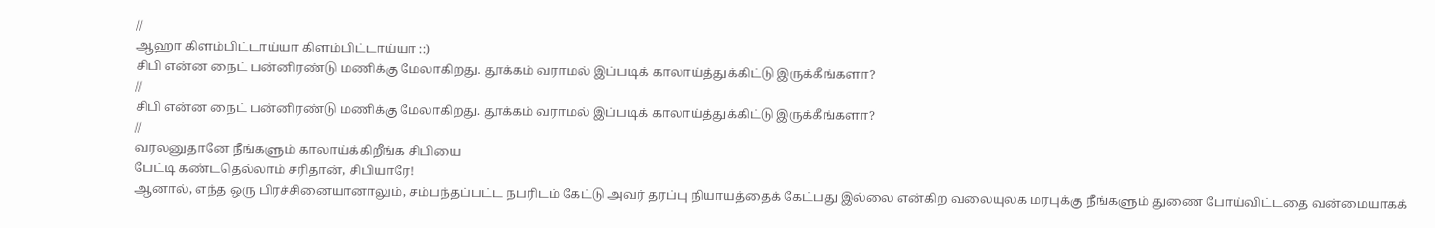//
ஆஹா கிளம்பிட்டாய்யா கிளம்பிட்டாய்யா ::)
சிபி என்ன நைட் பன்னிரண்டு மணிக்கு மேலாகிறது. தூக்கம் வராமல் இப்படிக் காலாய்த்துக்கிட்டு இருக்கீங்களா?
//
சிபி என்ன நைட் பன்னிரண்டு மணிக்கு மேலாகிறது. தூக்கம் வராமல் இப்படிக் காலாய்த்துக்கிட்டு இருக்கீங்களா?
//
வரலனுதானே நீங்களும் காலாய்க்கிறீங்க சிபியை
பேட்டி கண்டதெல்லாம் சரிதான், சிபியாரே!
ஆனால், எந்த ஒரு பிரச்சினையானாலும், சம்பந்தப்பட்ட நபரிடம் கேட்டு அவர் தரப்பு நியாயத்தைக் கேட்பது இல்லை என்கிற வலையுலக மரபுக்கு நீங்களும் துணை போய்விட்டதை வன்மையாகக்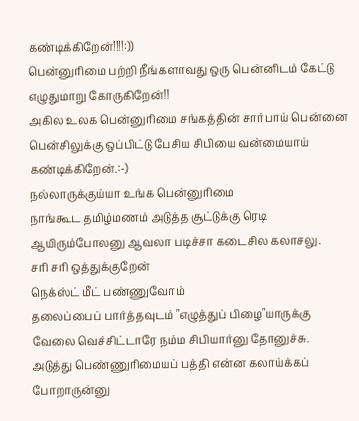கண்டிக்கிறேன்!!!!:))
பென்னுரிமை பற்றி நீங்களாவது ஒரு பென்னிடம் கேட்டு எழுதுமாறு கோருகிறேன்!!
அகில உலக பென்னுரிமை சங்கத்தின் சார்பாய் பென்னை பென்சிலுக்கு ஒப்பிட்டு பேசிய சிபியை வன்மையாய் கண்டிக்கிறேன்.:-)
நல்லாருக்குய்யா உங்க பென்னுரிமை
நாங்கூட தமிழ்மணம் அடுத்த சூட்டுக்கு ரெடி ஆயிரும்போலனு ஆவலா படிச்சா கடைசில கலாசலு.
சரி சரி ஒத்துக்குறேன்
நெக்ஸ்ட் மீட் பண்ணுவோம்
தலைப்பைப் பார்த்தவுடம் "எழுத்துப் பிழை"யாருக்கு வேலை வெச்சிட்டாரே நம்ம சிபியார்னு தோனுச்சு.
அடுத்து பெண்ணுரிமையப் பத்தி என்ன கலாய்க்கப் போறாருன்னு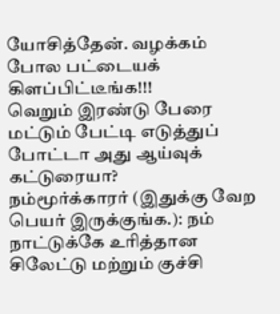யோசித்தேன். வழக்கம் போல பட்டையக் கிளப்பிட்டீங்க!!!
வெறும் இரண்டு பேரை மட்டும் பேட்டி எடுத்துப் போட்டா அது ஆய்வுக் கட்டுரையா?
நம்மூர்க்காரர் (இதுக்கு வேற பெயர் இருக்குங்க.): நம் நாட்டுக்கே உரித்தான சிலேட்டு மற்றும் குச்சி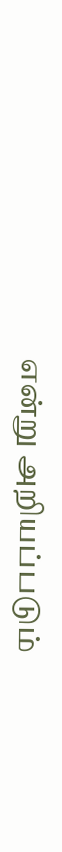என்று அறியப்படும்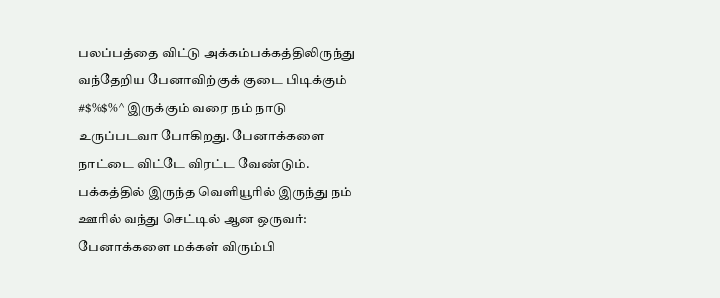பலப்பத்தை விட்டு அக்கம்பக்கத்திலிருந்து வந்தேறிய பேனாவிற்குக் குடை பிடிக்கும் #$%$%^ இருக்கும் வரை நம் நாடு உருப்படவா போகிறது. பேனாக்களை நாட்டை விட்டே விரட்ட வேண்டும்.
பக்கத்தில் இருந்த வெளியூரில் இருந்து நம் ஊரில் வந்து செட்டில் ஆன ஒருவர்: பேனாக்களை மக்கள் விரும்பி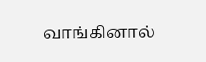வாங்கினால்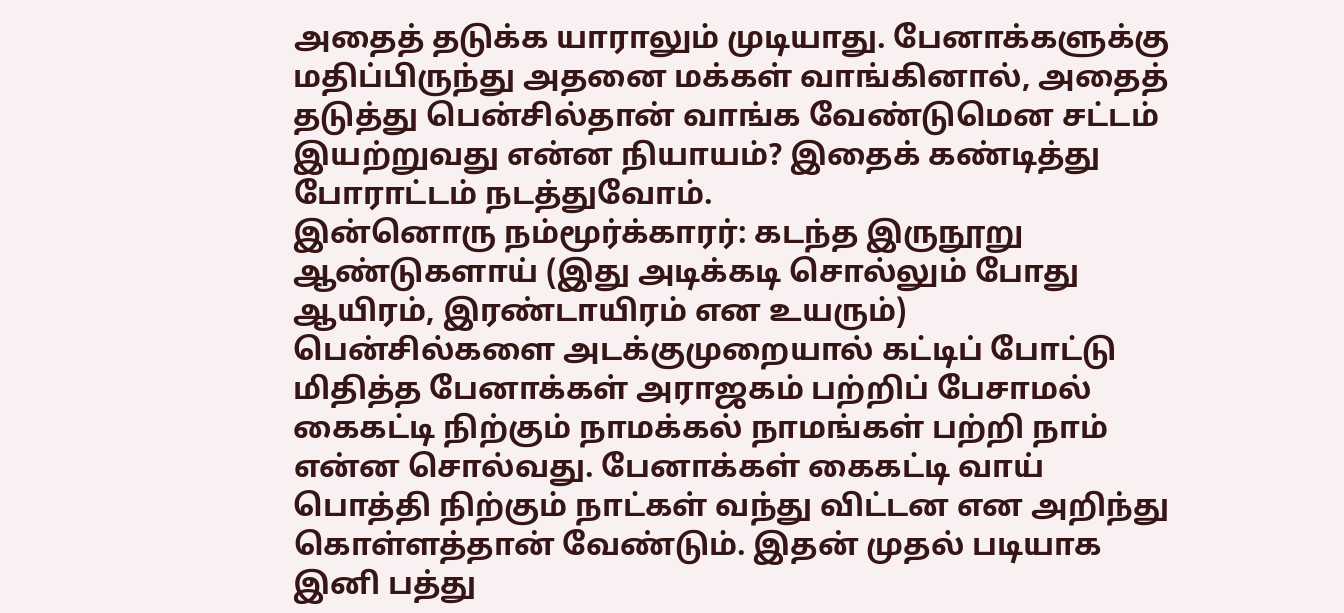அதைத் தடுக்க யாராலும் முடியாது. பேனாக்களுக்கு மதிப்பிருந்து அதனை மக்கள் வாங்கினால், அதைத் தடுத்து பென்சில்தான் வாங்க வேண்டுமென சட்டம் இயற்றுவது என்ன நியாயம்? இதைக் கண்டித்து போராட்டம் நடத்துவோம்.
இன்னொரு நம்மூர்க்காரர்: கடந்த இருநூறு ஆண்டுகளாய் (இது அடிக்கடி சொல்லும் போது ஆயிரம், இரண்டாயிரம் என உயரும்) பென்சில்களை அடக்குமுறையால் கட்டிப் போட்டு மிதித்த பேனாக்கள் அராஜகம் பற்றிப் பேசாமல் கைகட்டி நிற்கும் நாமக்கல் நாமங்கள் பற்றி நாம் என்ன சொல்வது. பேனாக்கள் கைகட்டி வாய் பொத்தி நிற்கும் நாட்கள் வந்து விட்டன என அறிந்து கொள்ளத்தான் வேண்டும். இதன் முதல் படியாக இனி பத்து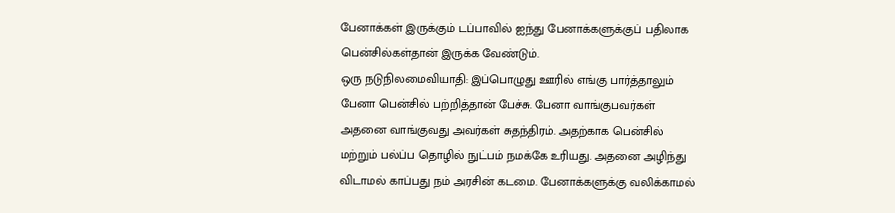பேனாக்கள் இருக்கும் டப்பாவில் ஐந்து பேனாக்களுக்குப் பதிலாக பென்சில்கள்தான் இருக்க வேண்டும்.
ஒரு நடுநிலமைவியாதி: இப்பொழுது ஊரில் எங்கு பார்த்தாலும் பேனா பென்சில் பற்றித்தான் பேச்சு. பேனா வாங்குபவர்கள் அதனை வாங்குவது அவர்கள் சுதந்திரம். அதற்காக பென்சில் மற்றும் பல்ப்ப தொழில் நுட்பம் நமக்கே உரியது. அதனை அழிந்து விடாமல் காப்பது நம் அரசின் கடமை. பேனாக்களுக்கு வலிக்காமல்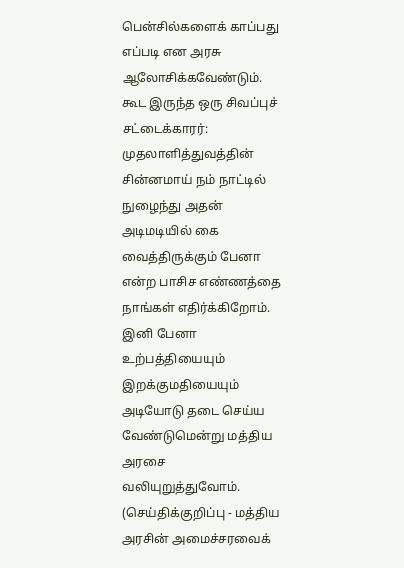பென்சில்களைக் காப்பது எப்படி என அரசு ஆலோசிக்கவேண்டும்.
கூட இருந்த ஒரு சிவப்புச் சட்டைக்காரர்: முதலாளித்துவத்தின் சின்னமாய் நம் நாட்டில் நுழைந்து அதன் அடிமடியில் கை வைத்திருக்கும் பேனா என்ற பாசிச எண்ணத்தை நாங்கள் எதிர்க்கிறோம். இனி பேனா உற்பத்தியையும் இறக்குமதியையும் அடியோடு தடை செய்ய வேண்டுமென்று மத்திய அரசை வலியுறுத்துவோம். (செய்திக்குறிப்பு - மத்திய அரசின் அமைச்சரவைக்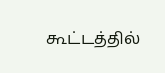கூட்டத்தில்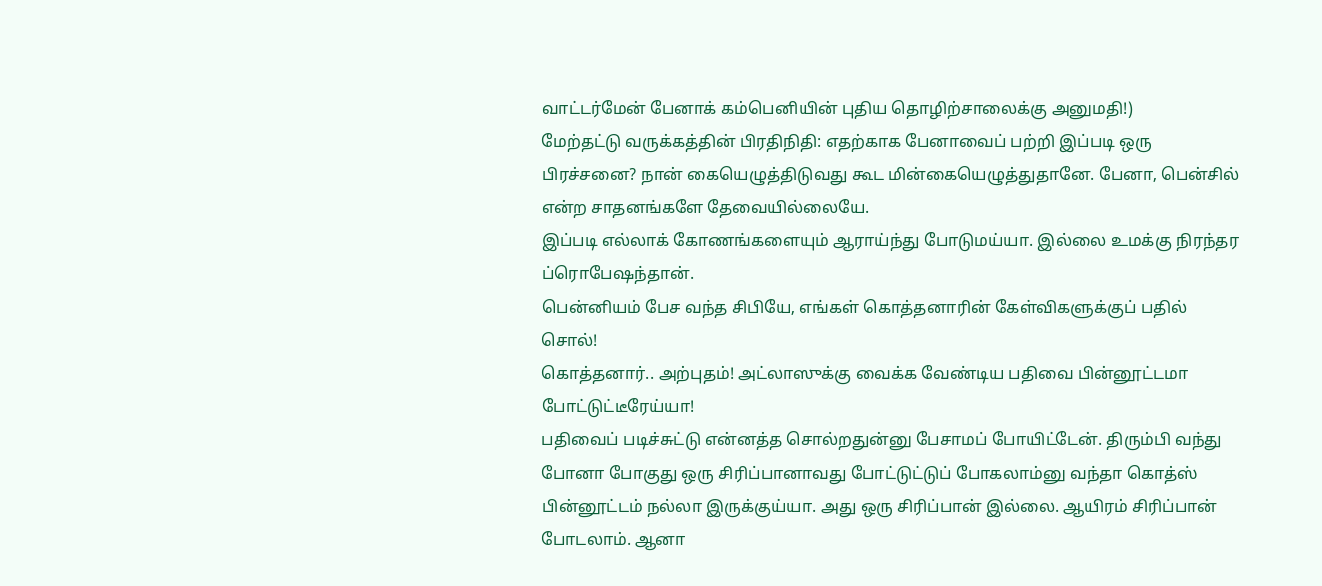வாட்டர்மேன் பேனாக் கம்பெனியின் புதிய தொழிற்சாலைக்கு அனுமதி!)
மேற்தட்டு வருக்கத்தின் பிரதிநிதி: எதற்காக பேனாவைப் பற்றி இப்படி ஒரு பிரச்சனை? நான் கையெழுத்திடுவது கூட மின்கையெழுத்துதானே. பேனா, பென்சில் என்ற சாதனங்களே தேவையில்லையே.
இப்படி எல்லாக் கோணங்களையும் ஆராய்ந்து போடுமய்யா. இல்லை உமக்கு நிரந்தர ப்ரொபேஷந்தான்.
பென்னியம் பேச வந்த சிபியே, எங்கள் கொத்தனாரின் கேள்விகளுக்குப் பதில் சொல்!
கொத்தனார்.. அற்புதம்! அட்லாஸுக்கு வைக்க வேண்டிய பதிவை பின்னூட்டமா போட்டுட்டீரேய்யா!
பதிவைப் படிச்சுட்டு என்னத்த சொல்றதுன்னு பேசாமப் போயிட்டேன். திரும்பி வந்து போனா போகுது ஒரு சிரிப்பானாவது போட்டுட்டுப் போகலாம்னு வந்தா கொத்ஸ் பின்னூட்டம் நல்லா இருக்குய்யா. அது ஒரு சிரிப்பான் இல்லை. ஆயிரம் சிரிப்பான் போடலாம். ஆனா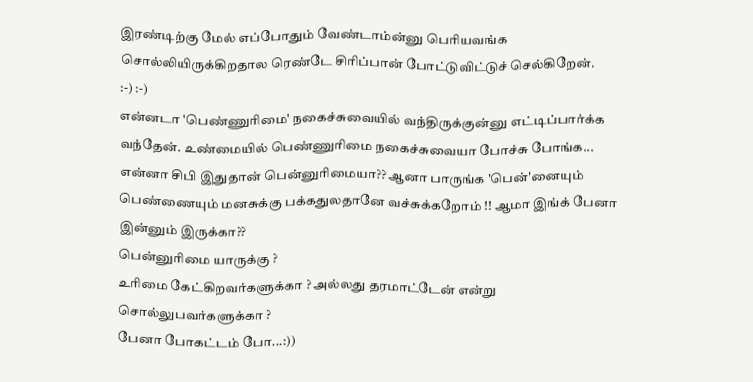இரண்டிற்கு மேல் எப்போதும் வேண்டாம்ன்னு பெரியவங்க சொல்லியிருக்கிறதால ரெண்டே சிரிப்பான் போட்டுவிட்டுச் செல்கிறேன்.
:-) :-)
என்னடா 'பெண்ணுரிமை' நகைச்சுவையில் வந்திருக்குன்னு எட்டிப்பார்க்க வந்தேன். உண்மையில் பெண்ணுரிமை நகைச்சுவையா போச்சு போங்க...
என்னா சிபி இதுதான் பென்னுரிமையா?? ஆனா பாருங்க 'பென்'னையும் பெண்ணையும் மனசுக்கு பக்கதுலதானே வச்சுக்கறோம் !! ஆமா இங்க் பேனா இன்னும் இருக்கா??
பென்னுரிமை யாருக்கு ?
உரிமை கேட்கிறவர்களுக்கா ? அல்லது தரமாட்டேன் என்று சொல்லுபவர்களுக்கா ?
பேனா போகட்டம் போ...:))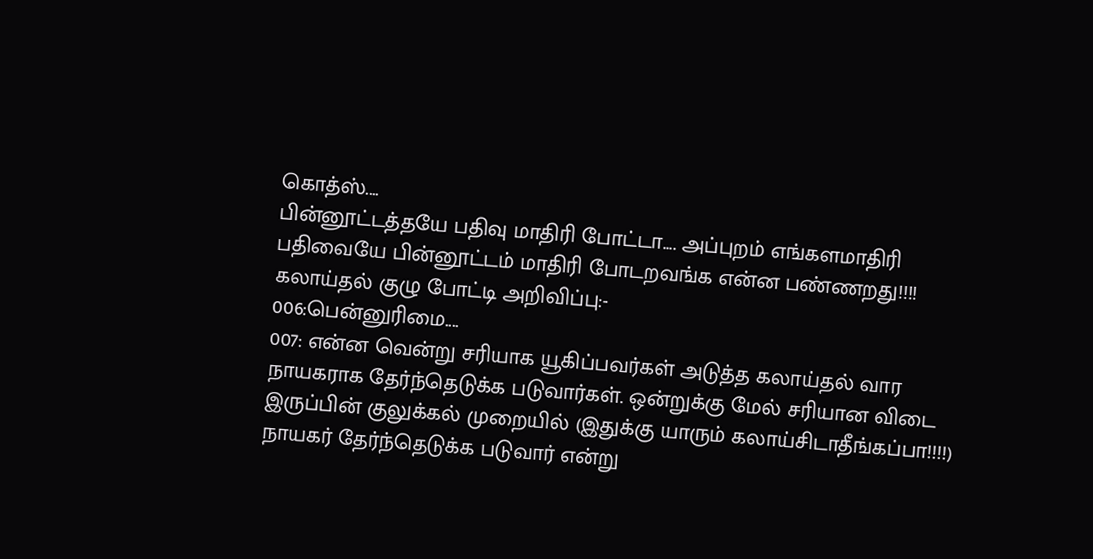கொத்ஸ்....
பின்னூட்டத்தயே பதிவு மாதிரி போட்டா.... அப்புறம் எங்களமாதிரி பதிவையே பின்னூட்டம் மாதிரி போடறவங்க என்ன பண்ணறது!!!!
கலாய்தல் குழு போட்டி அறிவிப்பு:-
006:பென்னுரிமை....
007: என்ன வென்று சரியாக யூகிப்பவர்கள் அடுத்த கலாய்தல் வார நாயகராக தேர்ந்தெடுக்க படுவார்கள். ஒன்றுக்கு மேல் சரியான விடை இருப்பின் குலுக்கல் முறையில் (இதுக்கு யாரும் கலாய்சிடாதீங்கப்பா!!!!) நாயகர் தேர்ந்தெடுக்க படுவார் என்று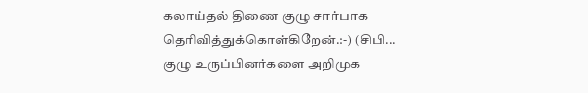கலாய்தல் திணை குழு சார்பாக தெரிவித்துக்கொள்கிறேன்.:-) (சிபி... குழு உருப்பினர்களை அறிமுக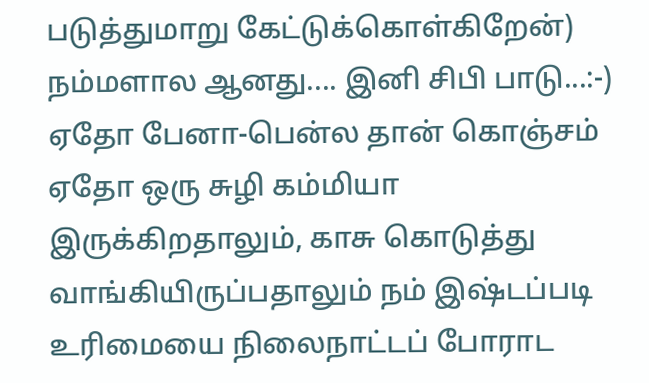படுத்துமாறு கேட்டுக்கொள்கிறேன்)
நம்மளால ஆனது.... இனி சிபி பாடு...:-)
ஏதோ பேனா-பென்ல தான் கொஞ்சம் ஏதோ ஒரு சுழி கம்மியா இருக்கிறதாலும், காசு கொடுத்து வாங்கியிருப்பதாலும் நம் இஷ்டப்படி உரிமையை நிலைநாட்டப் போராட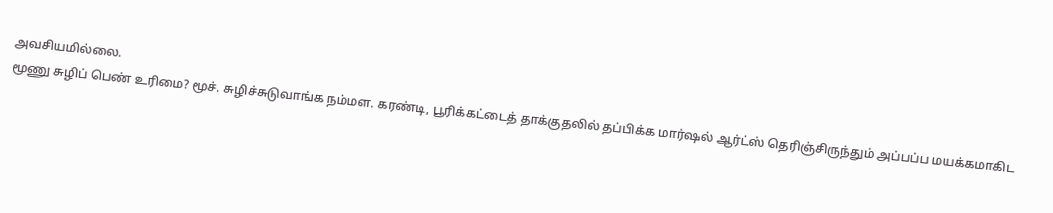அவசியமில்லை.
மூணு சுழிப் பெண் உரிமை? மூச். சுழிச்சுடுவாங்க நம்மள. கரண்டி, பூரிக்கட்டைத் தாக்குதலில் தப்பிக்க மார்ஷல் ஆர்ட்ஸ் தெரிஞ்சிருந்தும் அப்பப்ப மயக்கமாகிட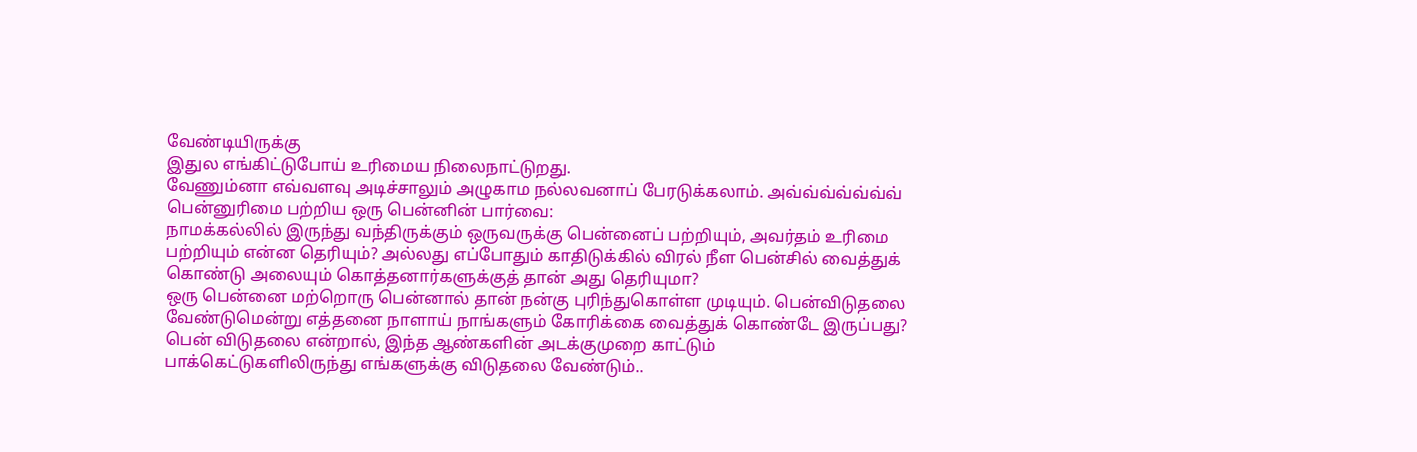வேண்டியிருக்கு
இதுல எங்கிட்டுபோய் உரிமைய நிலைநாட்டுறது.
வேணும்னா எவ்வளவு அடிச்சாலும் அழுகாம நல்லவனாப் பேரடுக்கலாம். அவ்வ்வ்வ்வ்வ்வ்
பென்னுரிமை பற்றிய ஒரு பென்னின் பார்வை:
நாமக்கல்லில் இருந்து வந்திருக்கும் ஒருவருக்கு பென்னைப் பற்றியும், அவர்தம் உரிமை பற்றியும் என்ன தெரியும்? அல்லது எப்போதும் காதிடுக்கில் விரல் நீள பென்சில் வைத்துக் கொண்டு அலையும் கொத்தனார்களுக்குத் தான் அது தெரியுமா?
ஒரு பென்னை மற்றொரு பென்னால் தான் நன்கு புரிந்துகொள்ள முடியும். பென்விடுதலை வேண்டுமென்று எத்தனை நாளாய் நாங்களும் கோரிக்கை வைத்துக் கொண்டே இருப்பது?
பென் விடுதலை என்றால், இந்த ஆண்களின் அடக்குமுறை காட்டும் பாக்கெட்டுகளிலிருந்து எங்களுக்கு விடுதலை வேண்டும்..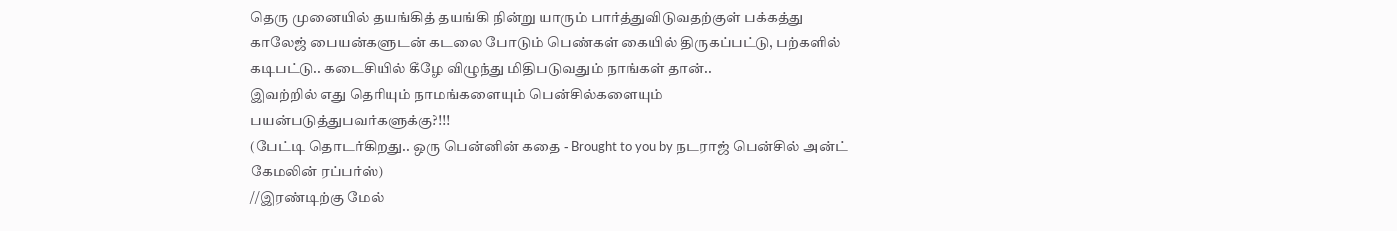தெரு முனையில் தயங்கித் தயங்கி நின்று யாரும் பார்த்துவிடுவதற்குள் பக்கத்து காலேஜ் பையன்களுடன் கடலை போடும் பெண்கள் கையில் திருகப்பட்டு, பற்களில் கடிபட்டு.. கடைசியில் கீழே விழுந்து மிதிபடுவதும் நாங்கள் தான்..
இவற்றில் எது தெரியும் நாமங்களையும் பென்சில்களையும் பயன்படுத்துபவர்களுக்கு?!!!
(பேட்டி தொடர்கிறது.. ஒரு பென்னின் கதை - Brought to you by நடராஜ் பென்சில் அன்ட் கேமலின் ரப்பர்ஸ்)
//இரண்டிற்கு மேல்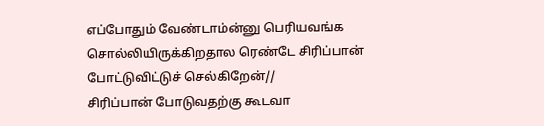எப்போதும் வேண்டாம்ன்னு பெரியவங்க சொல்லியிருக்கிறதால ரெண்டே சிரிப்பான் போட்டுவிட்டுச் செல்கிறேன்//
சிரிப்பான் போடுவதற்கு கூடவா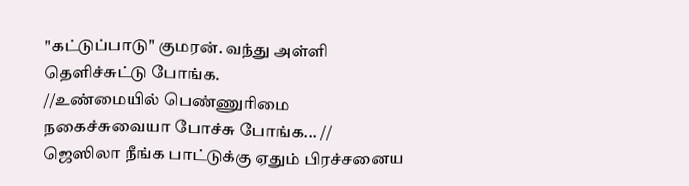"கட்டுப்பாடு" குமரன். வந்து அள்ளி தெளிச்சுட்டு போங்க.
//உண்மையில் பெண்ணுரிமை நகைச்சுவையா போச்சு போங்க... //
ஜெஸிலா நீங்க பாட்டுக்கு ஏதும் பிரச்சனைய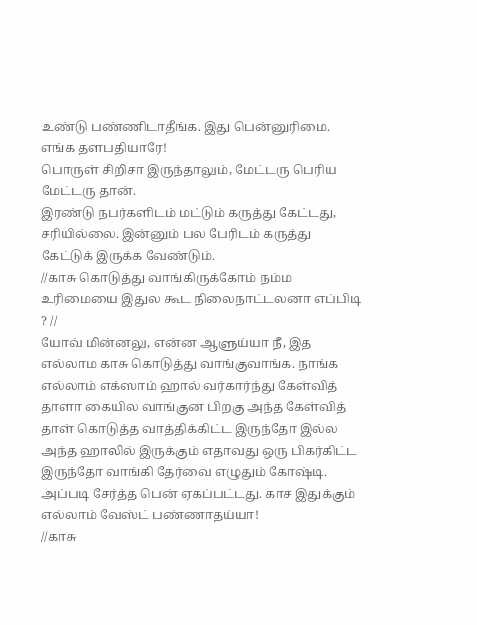உண்டு பண்ணிடாதீங்க. இது பென்னுரிமை.
எங்க தளபதியாரே!
பொருள் சிறிசா இருந்தாலும், மேட்டரு பெரிய மேட்டரு தான்.
இரண்டு நபர்களிடம் மட்டும் கருத்து கேட்டது, சரியில்லை. இன்னும் பல பேரிடம் கருத்து கேட்டுக் இருக்க வேண்டும்.
//காசு கொடுத்து வாங்கிருக்கோம் நம்ம உரிமையை இதுல கூட நிலைநாட்டலனா எப்பிடி ? //
யோவ் மின்னலு, என்ன ஆளுய்யா நீ, இத எல்லாம காசு கொடுத்து வாங்குவாங்க. நாங்க எல்லாம் எக்ஸாம் ஹால் வர்கார்ந்து கேள்வித் தாளா கையில வாங்குன பிறகு அந்த கேள்வித் தாள் கொடுத்த வாத்திக்கிட்ட இருந்தோ இல்ல அந்த ஹாலில் இருக்கும் எதாவது ஒரு பிகர்கிட்ட இருந்தோ வாங்கி தேர்வை எழுதும் கோஷ்டி. அப்படி சேர்த்த பென் ஏகப்பட்டது. காச இதுக்கும் எல்லாம் வேஸ்ட் பண்ணாதய்யா!
//காசு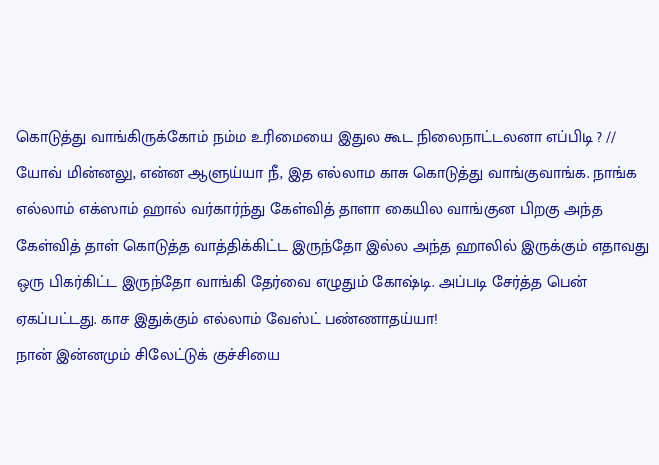கொடுத்து வாங்கிருக்கோம் நம்ம உரிமையை இதுல கூட நிலைநாட்டலனா எப்பிடி ? //
யோவ் மின்னலு, என்ன ஆளுய்யா நீ, இத எல்லாம காசு கொடுத்து வாங்குவாங்க. நாங்க எல்லாம் எக்ஸாம் ஹால் வர்கார்ந்து கேள்வித் தாளா கையில வாங்குன பிறகு அந்த கேள்வித் தாள் கொடுத்த வாத்திக்கிட்ட இருந்தோ இல்ல அந்த ஹாலில் இருக்கும் எதாவது ஒரு பிகர்கிட்ட இருந்தோ வாங்கி தேர்வை எழுதும் கோஷ்டி. அப்படி சேர்த்த பென் ஏகப்பட்டது. காச இதுக்கும் எல்லாம் வேஸ்ட் பண்ணாதய்யா!
நான் இன்னமும் சிலேட்டுக் குச்சியை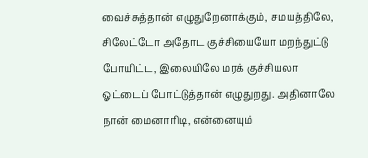வைச்சுத்தான் எழுதுறேனாக்கும், சமயத்திலே, சிலேட்டோ அதோட குச்சியையோ மறந்துட்டு போயிட்ட, இலையிலே மரக் குச்சியலா ஓட்டைப் போட்டுத்தான் எழுதுறது. அதினாலே நான் மைனாரிடி, என்னையும்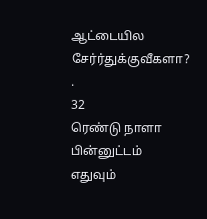ஆட்டையில சேர்ர்துக்குவீகளா?
.
32
ரெண்டு நாளா பின்னுட்டம் எதுவும்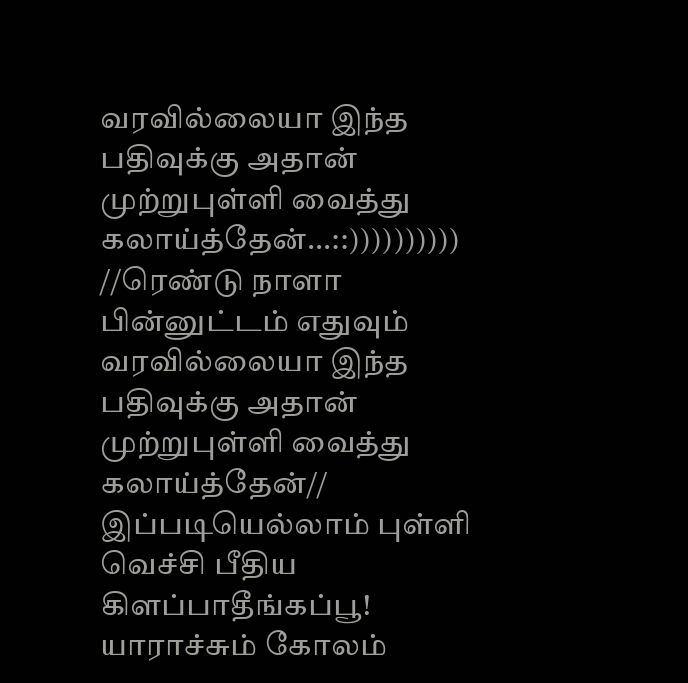வரவில்லையா இந்த பதிவுக்கு அதான் முற்றுபுள்ளி வைத்து கலாய்த்தேன்...::))))))))))
//ரெண்டு நாளா பின்னுட்டம் எதுவும் வரவில்லையா இந்த பதிவுக்கு அதான் முற்றுபுள்ளி வைத்து கலாய்த்தேன்//
இப்படியெல்லாம் புள்ளி வெச்சி பீதிய கிளப்பாதீங்கப்பூ! யாராச்சும் கோலம்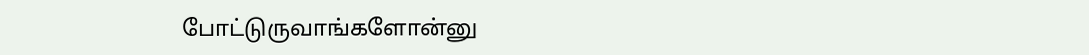போட்டுருவாங்களோன்னு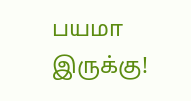பயமா இருக்கு!